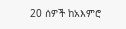20 ሰዎች ከአእምሮ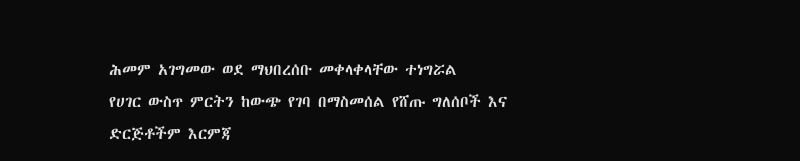ሕመም አገግመው ወደ ማህበረሰቡ መቀላቀላቸው ተነግሯል
የሀገር ውስጥ ምርትን ከውጭ የገባ በማስመሰል የሸጡ ግለሰቦች እና ድርጅቶችም እርምጃ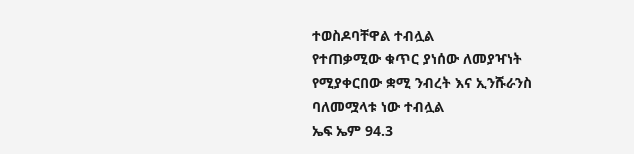ተወስዶባቸዋል ተብሏል
የተጠቃሚው ቁጥር ያነሰው ለመያዣነት የሚያቀርበው ቋሚ ንብረት እና ኢንሹራንስ ባለመሟላቱ ነው ተብሏል
ኤፍ ኤም 94.3